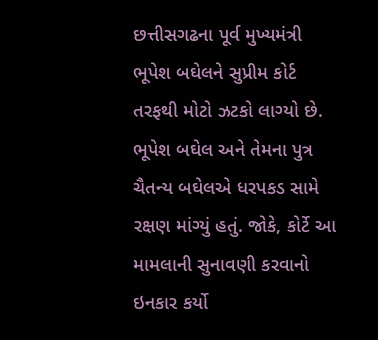છત્તીસગઢના પૂર્વ મુખ્યમંત્રી ભૂપેશ બઘેલને સુપ્રીમ કોર્ટ તરફથી મોટો ઝટકો લાગ્યો છે. ભૂપેશ બઘેલ અને તેમના પુત્ર ચૈતન્ય બઘેલએ ધરપકડ સામે રક્ષણ માંગ્યું હતું. જોકે, કોર્ટે આ મામલાની સુનાવણી કરવાનો ઇનકાર કર્યો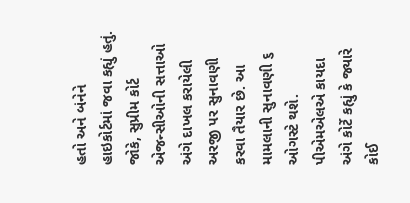હતો અને બંનેને હાઇકોર્ટમાં જવા કહ્યું હતું. જોકે, સુપ્રીમ કોર્ટ એજન્સીઓની સત્તાઓ અંગે દાખલ કરાયેલી અરજી પર સુનાવણી કરવા તૈયાર છે. આ મામલાની સુનાવણી ૬ ઓગસ્ટે થશે. પીએમએલએ કાયદા અંગે કોર્ટે કહ્યું કે જ્યારે કોઈ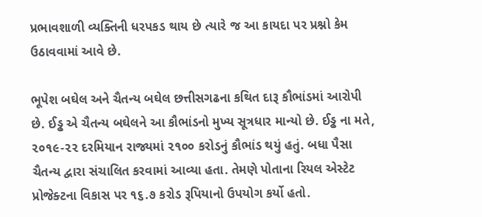પ્રભાવશાળી વ્યક્તિની ધરપકડ થાય છે ત્યારે જ આ કાયદા પર પ્રશ્નો કેમ ઉઠાવવામાં આવે છે.

ભૂપેશ બઘેલ અને ચૈતન્ય બઘેલ છત્તીસગઢના કથિત દારૂ કૌભાંડમાં આરોપી છે. ઈડ્ઢ એ ચૈતન્ય બઘેલને આ કૌભાંડનો મુખ્ય સૂત્રધાર માન્યો છે. ઈડ્ઢ ના મતે, ૨૦૧૯-૨૨ દરમિયાન રાજ્યમાં ૨૧૦૦ કરોડનું કૌભાંડ થયું હતું. બધા પૈસા ચૈતન્ય દ્વારા સંચાલિત કરવામાં આવ્યા હતા. તેમણે પોતાના રિયલ એસ્ટેટ પ્રોજેક્ટના વિકાસ પર ૧૬.૭ કરોડ રૂપિયાનો ઉપયોગ કર્યો હતો.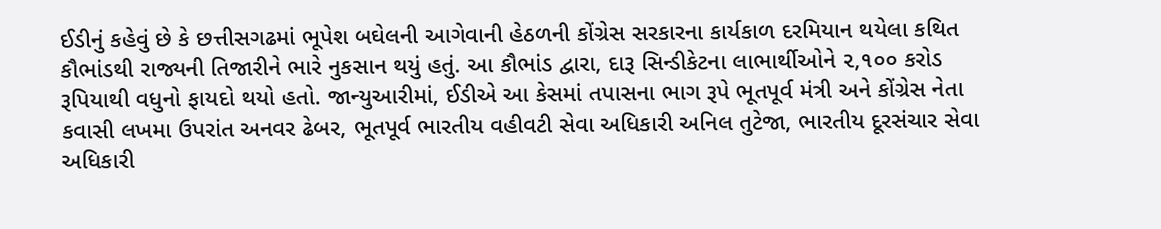ઈડીનું કહેવું છે કે છત્તીસગઢમાં ભૂપેશ બઘેલની આગેવાની હેઠળની કોંગ્રેસ સરકારના કાર્યકાળ દરમિયાન થયેલા કથિત કૌભાંડથી રાજ્યની તિજારીને ભારે નુકસાન થયું હતું. આ કૌભાંડ દ્વારા, દારૂ સિન્ડીકેટના લાભાર્થીઓને ૨,૧૦૦ કરોડ રૂપિયાથી વધુનો ફાયદો થયો હતો. જાન્યુઆરીમાં, ઈડીએ આ કેસમાં તપાસના ભાગ રૂપે ભૂતપૂર્વ મંત્રી અને કોંગ્રેસ નેતા કવાસી લખમા ઉપરાંત અનવર ઢેબર, ભૂતપૂર્વ ભારતીય વહીવટી સેવા અધિકારી અનિલ તુટેજા, ભારતીય દૂરસંચાર સેવા અધિકારી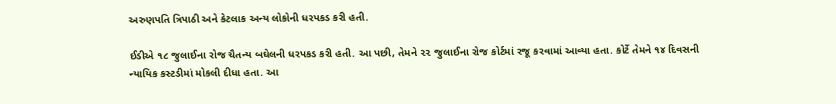અરુણપતિ ત્રિપાઠી અને કેટલાક અન્ય લોકોની ધરપકડ કરી હતી.

ઈડીએ ૧૮ જુલાઈના રોજ ચૈતન્ય બઘેલની ધરપકડ કરી હતી. આ પછી, તેમને ૨૨ જુલાઈના રોજ કોર્ટમાં રજૂ કરવામાં આવ્યા હતા. કોર્ટે તેમને ૧૪ દિવસની ન્યાયિક કસ્ટડીમાં મોકલી દીધા હતા. આ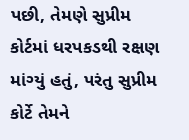પછી, તેમણે સુપ્રીમ કોર્ટમાં ધરપકડથી રક્ષણ માંગ્યું હતું, પરંતુ સુપ્રીમ કોર્ટે તેમને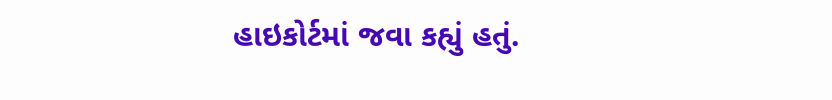હાઇકોર્ટમાં જવા કહ્યું હતું.